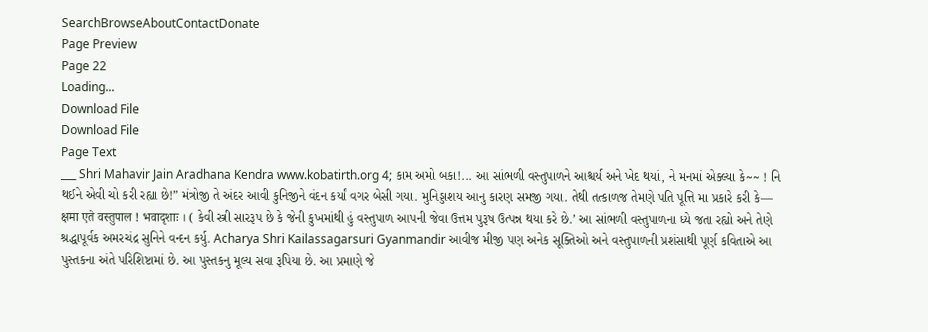SearchBrowseAboutContactDonate
Page Preview
Page 22
Loading...
Download File
Download File
Page Text
___ Shri Mahavir Jain Aradhana Kendra www.kobatirth.org 4; કામ અમો બકા!... આ સાંભળી વસ્તુપાળને આશ્ચર્ય અને ખેદ થયાં, ને મનમાં એક્લ્યા કે~~ ! નિ થઈને એવી ચો કરી રહ્યા છે!” મંત્રોજી તે અંદર આવી કુનિજીને વંદન કર્યાં વગર બેસી ગયા. મુનિડ્ડાશય આનુ કારણ સમજી ગયા. તેથી તત્કાળજ તેમણે પતિ પૂત્તિ મા પ્રકારે કરી કે— क्षमा एते वस्तुपाल ! भवादृशाः । ( કેવી સ્ત્રી સારરૂપ છે કે જેની કુખમાંથી હું વસ્તુપાળ આપની જેવા ઉત્તમ પુરૂષ ઉત્પન્ન થયા કરે છે.’ આ સાંભળી વસ્તુપાળના ધ્યે જતા રહ્યો અને તેણે શ્રદ્ધાપૂર્વક અમરચંદ્ર સુનિને વન્દન કર્યુ. Acharya Shri Kailassagarsuri Gyanmandir આવીજ મીજી પણ અનેક સૂક્તિઓ અને વસ્તુપાળની પ્રશંસાથી પૂર્ણ કવિતાએ આ પુસ્તકના અંતે પરિશિષ્ટામાં છે. આ પુસ્તકનુ મૂલ્ય સવા રૂપિયા છે. આ પ્રમાણે જે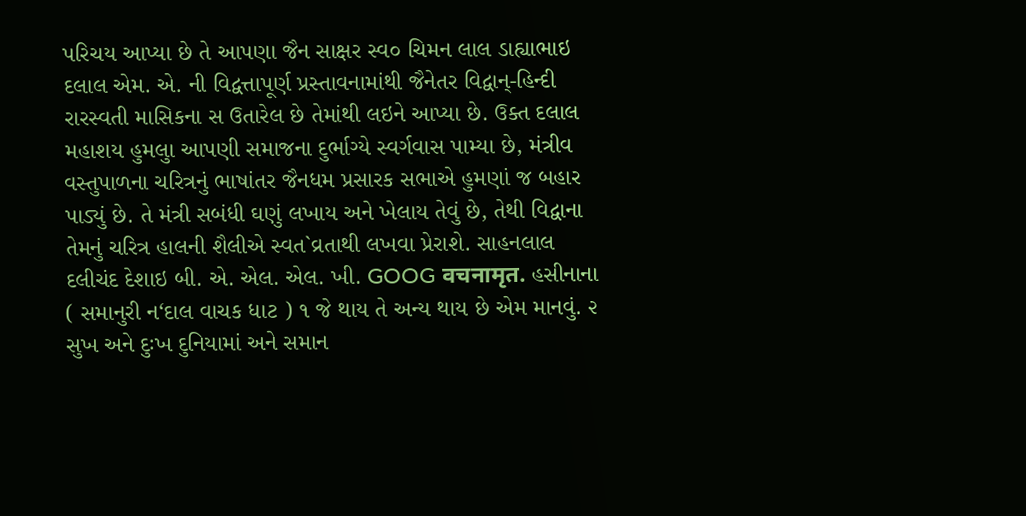પરિચય આપ્યા છે તે આપણા જૈન સાક્ષર સ્વ૦ ચિમન લાલ ડાહ્યાભાઇ દલાલ એમ. એ. ની વિદ્વત્તાપૂર્ણ પ્રસ્તાવનામાંથી જૈનેતર વિદ્વાન્-હિન્દી રારસ્વતી માસિકના સ ઉતારેલ છે તેમાંથી લઇને આપ્યા છે. ઉક્ત દલાલ મહાશય હુમલુા આપણી સમાજના દુર્ભાગ્યે સ્વર્ગવાસ પામ્યા છે, મંત્રીવ વસ્તુપાળના ચરિત્રનું ભાષાંતર જૈનધમ પ્રસારક સભાએ હુમણાં જ બહાર પાડ્યું છે. તે મંત્રી સબંધી ઘણું લખાય અને ખેલાય તેવું છે, તેથી વિદ્વાના તેમનું ચરિત્ર હાલની શૈલીએ સ્વત`વ્રતાથી લખવા પ્રેરાશે. સાહનલાલ દલીચંદ દેશાઇ બી. એ. એલ. એલ. ખી. GOOG वचनामृत. હસીનાના ( સમાનુરી ન‘દાલ વાચક ધાટ ) ૧ જે થાય તે અન્ય થાય છે એમ માનવું. ૨ સુખ અને દુઃખ દુનિયામાં અને સમાન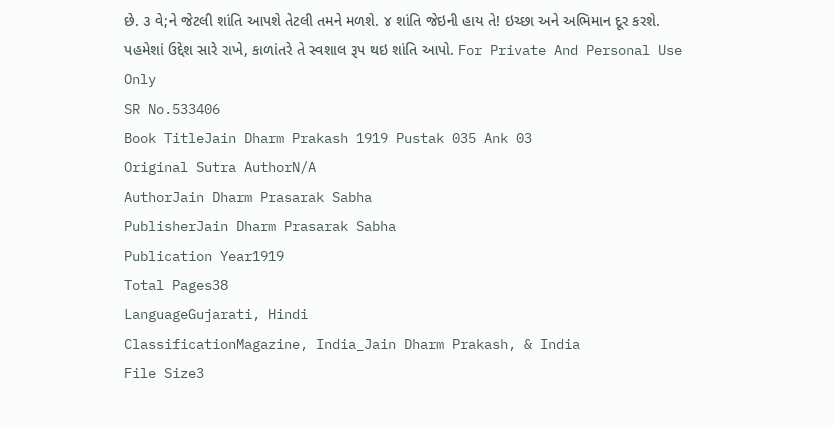છે. ૩ વે;ને જેટલી શાંતિ આપશે તેટલી તમને મળશે. ૪ શાંતિ જેઇની હાય તે! ઇચ્છા અને અભિમાન દૂર કરશે. પહમેશાં ઉદ્દેશ સારે રાખે, કાળાંતરે તે સ્વશાલ રૂપ થઇ શાંતિ આપો. For Private And Personal Use Only
SR No.533406
Book TitleJain Dharm Prakash 1919 Pustak 035 Ank 03
Original Sutra AuthorN/A
AuthorJain Dharm Prasarak Sabha
PublisherJain Dharm Prasarak Sabha
Publication Year1919
Total Pages38
LanguageGujarati, Hindi
ClassificationMagazine, India_Jain Dharm Prakash, & India
File Size3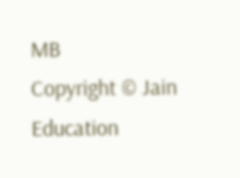MB
Copyright © Jain Education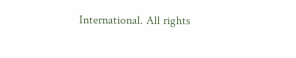International. All rights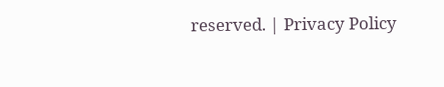reserved. | Privacy Policy